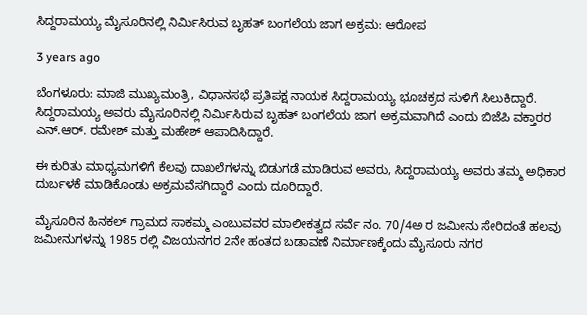ಸಿದ್ದರಾಮಯ್ಯ ಮೈಸೂರಿನಲ್ಲಿ ನಿರ್ಮಿಸಿರುವ ಬೃಹತ್ ಬಂಗಲೆಯ ಜಾಗ ಅಕ್ರಮ: ಆರೋಪ

3 years ago

ಬೆಂಗಳೂರು: ಮಾಜಿ ಮುಖ್ಯಮಂತ್ರಿ, ವಿಧಾನಸಭೆ ಪ್ರತಿಪಕ್ಷ ನಾಯಕ ಸಿದ್ದರಾಮಯ್ಯ ಭೂಚಕ್ರದ ಸುಳಿಗೆ ಸಿಲುಕಿದ್ದಾರೆ. ಸಿದ್ದರಾಮಯ್ಯ ಅವರು ಮೈಸೂರಿನಲ್ಲಿ ನಿರ್ಮಿಸಿರುವ ಬೃಹತ್ ಬಂಗಲೆಯ ಜಾಗ ಅಕ್ರಮವಾಗಿದೆ ಎಂದು ಬಿಜೆಪಿ ವಕ್ತಾರರ ಎನ್.ಆರ್. ರಮೇಶ್ ಮತ್ತು ಮಹೇಶ್ ಆಪಾದಿಸಿದ್ದಾರೆ.

ಈ ಕುರಿತು ಮಾಧ್ಯಮಗಳಿಗೆ ಕೆಲವು ದಾಖಲೆಗಳನ್ನು ಬಿಡುಗಡೆ ಮಾಡಿರುವ ಅವರು, ಸಿದ್ದರಾಮಯ್ಯ ಅವರು ತಮ್ಮ ಅಧಿಕಾರ ದುರ್ಬಳಕೆ ಮಾಡಿಕೊಂಡು ಅಕ್ರಮವೆಸಗಿದ್ದಾರೆ ಎಂದು ದೂರಿದ್ದಾರೆ.

ಮೈಸೂರಿನ ಹಿನಕಲ್ ಗ್ರಾಮದ ಸಾಕಮ್ಮ ಎಂಬುವವರ ಮಾಲೀಕತ್ವದ ಸರ್ವೆ ನಂ. 70/4ಅ ರ ಜಮೀನು ಸೇರಿದಂತೆ ಹಲವು ಜಮೀನುಗಳನ್ನು 1985 ರಲ್ಲಿ ವಿಜಯನಗರ 2ನೇ ಹಂತದ ಬಡಾವಣೆ ನಿರ್ಮಾಣಕ್ಕೆಂದು ಮೈಸೂರು ನಗರ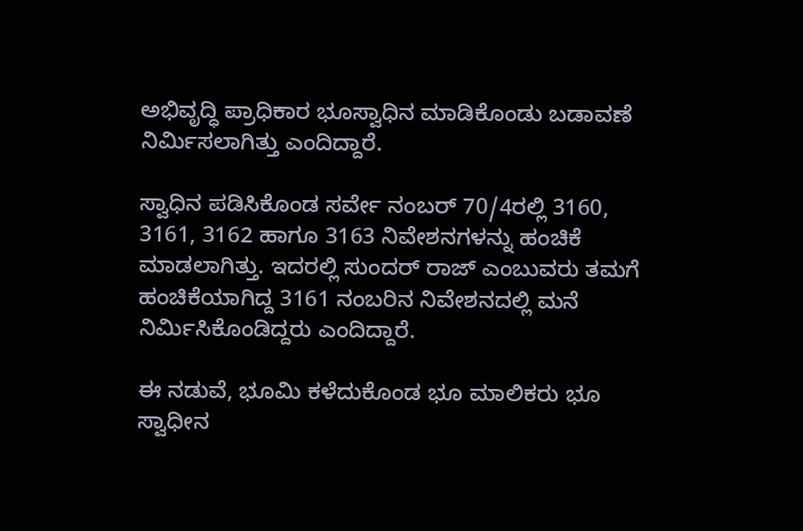ಅಭಿವೃದ್ಧಿ ಪ್ರಾಧಿಕಾರ ಭೂಸ್ವಾಧಿನ ಮಾಡಿಕೊಂಡು ಬಡಾವಣೆ ನಿರ್ಮಿಸಲಾಗಿತ್ತು ಎಂದಿದ್ದಾರೆ.

ಸ್ವಾಧಿನ ಪಡಿಸಿಕೊಂಡ ಸರ್ವೇ ನಂಬರ್ 70/4ರಲ್ಲಿ 3160, 3161, 3162 ಹಾಗೂ 3163 ನಿವೇಶನಗಳನ್ನು ಹಂಚಿಕೆ ಮಾಡಲಾಗಿತ್ತು. ಇದರಲ್ಲಿ ಸುಂದರ್‍ ರಾಜ್ ಎಂಬುವರು ತಮಗೆ ಹಂಚಿಕೆಯಾಗಿದ್ದ 3161 ನಂಬರಿನ ನಿವೇಶನದಲ್ಲಿ ಮನೆ ನಿರ್ಮಿಸಿಕೊಂಡಿದ್ದರು ಎಂದಿದ್ದಾರೆ.

ಈ ನಡುವೆ, ಭೂಮಿ ಕಳೆದುಕೊಂಡ ಭೂ ಮಾಲಿಕರು ಭೂ ಸ್ವಾಧೀನ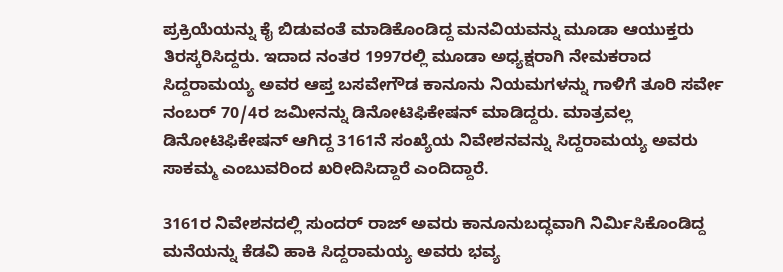ಪ್ರಕ್ರಿಯೆಯನ್ನು ಕೈ ಬಿಡುವಂತೆ ಮಾಡಿಕೊಂಡಿದ್ದ ಮನವಿಯವನ್ನು ಮೂಡಾ ಆಯುಕ್ತರು ತಿರಸ್ಕರಿಸಿದ್ದರು. ಇದಾದ ನಂತರ 1997ರಲ್ಲಿ ಮೂಡಾ ಅಧ್ಯಕ್ಷರಾಗಿ ನೇಮಕರಾದ ಸಿದ್ದರಾಮಯ್ಯ ಅವರ ಆಪ್ತ ಬಸವೇಗೌಡ ಕಾನೂನು ನಿಯಮಗಳನ್ನು ಗಾಳಿಗೆ ತೂರಿ ಸರ್ವೇ ನಂಬರ್ 70/4ರ ಜಮೀನನ್ನು ಡಿನೋಟಿಫಿಕೇಷನ್ ಮಾಡಿದ್ದರು. ಮಾತ್ರವಲ್ಲ ಡಿನೋಟಿಫಿಕೇಷನ್ ಆಗಿದ್ದ 3161ನೆ ಸಂಖ್ಯೆಯ ನಿವೇಶನವನ್ನು ಸಿದ್ದರಾಮಯ್ಯ ಅವರು ಸಾಕಮ್ಮ ಎಂಬುವರಿಂದ ಖರೀದಿಸಿದ್ದಾರೆ ಎಂದಿದ್ದಾರೆ.

3161ರ ನಿವೇಶನದಲ್ಲಿ ಸುಂದರ್‍ ರಾಜ್ ಅವರು ಕಾನೂನುಬದ್ಧವಾಗಿ ನಿರ್ಮಿಸಿಕೊಂಡಿದ್ದ ಮನೆಯನ್ನು ಕೆಡವಿ ಹಾಕಿ ಸಿದ್ದರಾಮಯ್ಯ ಅವರು ಭವ್ಯ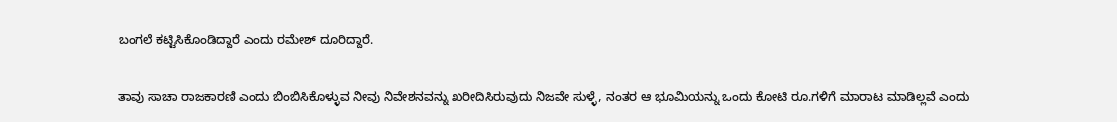ಬಂಗಲೆ ಕಟ್ಟಿಸಿಕೊಂಡಿದ್ದಾರೆ ಎಂದು ರಮೇಶ್ ದೂರಿದ್ದಾರೆ.

ತಾವು ಸಾಚಾ ರಾಜಕಾರಣಿ ಎಂದು ಬಿಂಬಿಸಿಕೊಳ್ಳುವ ನೀವು ನಿವೇಶನವನ್ನು ಖರೀದಿಸಿರುವುದು ನಿಜವೇ ಸುಳ್ಳೆ, ನಂತರ ಆ ಭೂಮಿಯನ್ನು ಒಂದು ಕೋಟಿ ರೂ.ಗಳಿಗೆ ಮಾರಾಟ ಮಾಡಿಲ್ಲವೆ ಎಂದು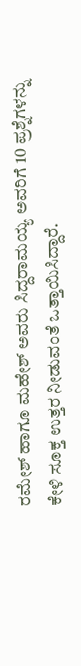ರಮೇಶ್ ಹಾಗೂ ಮಹೇಶ್ ಅವರು ಸಿದ್ದರಾಮಯ್ಯ ಅವರಿಗೆ 10 ಪ್ರಶ್ನೆಗಳನ್ನು ಕೇಳಿ ಸೂಕ್ತ ಉತ್ತರ ನೀಡುವಂತೆ ಒತ್ತಾಯಿಸಿದ್ದಾರೆ.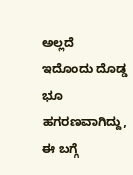ಅಲ್ಲದೆ ಇದೊಂದು ದೊಡ್ಡ ಭೂ ಹಗರಣವಾಗಿದ್ದು, ಈ ಬಗ್ಗೆ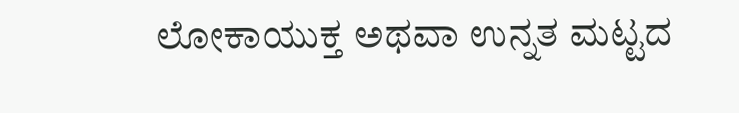ಲೋಕಾಯುಕ್ತ ಅಥವಾ ಉನ್ನತ ಮಟ್ಟದ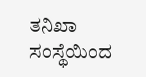ತನಿಖಾ ಸಂಸ್ಥೆಯಿಂದ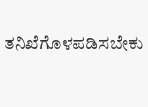ತನಿಖೆಗೊಳಪಡಿಸಬೇಕು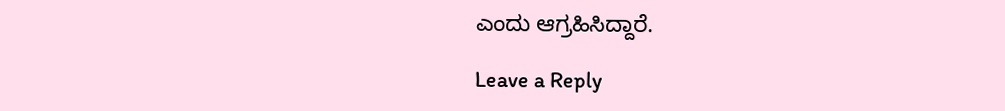ಎಂದು ಆಗ್ರಹಿಸಿದ್ದಾರೆ.

Leave a Reply